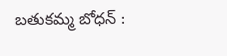బతుకమ్మ బోధన్ :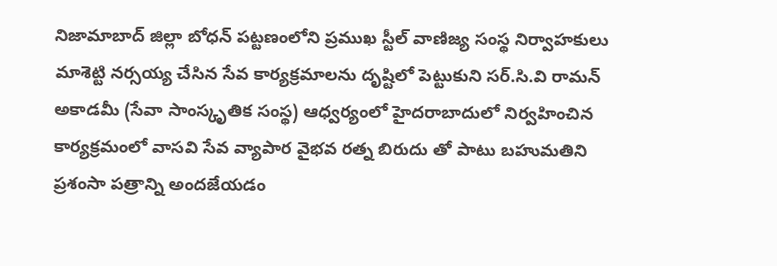నిజామాబాద్ జిల్లా బోధన్ పట్టణంలోని ప్రముఖ స్టీల్ వాణిజ్య సంస్థ నిర్వాహకులు మాశెట్టి నర్సయ్య చేసిన సేవ కార్యక్రమాలను దృష్టిలో పెట్టుకుని సర్.సి.వి రామన్ అకాడమీ (సేవా సాంస్కృతిక సంస్థ) ఆధ్వర్యంలో హైదరాబాదులో నిర్వహించిన కార్యక్రమంలో వాసవి సేవ వ్యాపార వైభవ రత్న బిరుదు తో పాటు బహుమతిని ప్రశంసా పత్రాన్ని అందజేయడం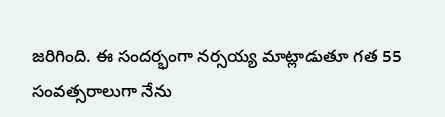జరిగింది. ఈ సందర్భంగా నర్సయ్య మాట్లాడుతూ గత 55 సంవత్సరాలుగా నేను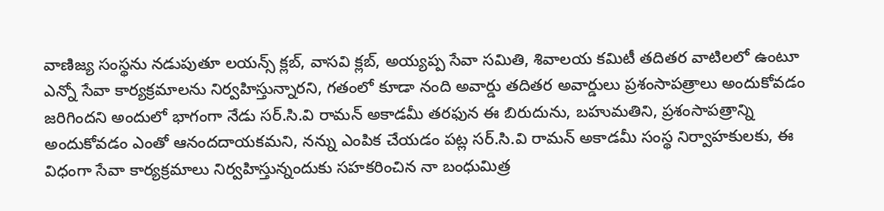వాణిజ్య సంస్థను నడుపుతూ లయన్స్ క్లబ్, వాసవి క్లబ్, అయ్యప్ప సేవా సమితి, శివాలయ కమిటీ తదితర వాటిలలో ఉంటూ ఎన్నో సేవా కార్యక్రమాలను నిర్వహిస్తున్నారని, గతంలో కూడా నంది అవార్డు తదితర అవార్డులు ప్రశంసాపత్రాలు అందుకోవడం జరిగిందని అందులో భాగంగా నేడు సర్.సి.వి రామన్ అకాడమీ తరఫున ఈ బిరుదును, బహుమతిని, ప్రశంసాపత్రాన్ని అందుకోవడం ఎంతో ఆనందదాయకమని, నన్ను ఎంపిక చేయడం పట్ల సర్.సి.వి రామన్ అకాడమీ సంస్థ నిర్వాహకులకు, ఈ విధంగా సేవా కార్యక్రమాలు నిర్వహిస్తున్నందుకు సహకరించిన నా బంధుమిత్ర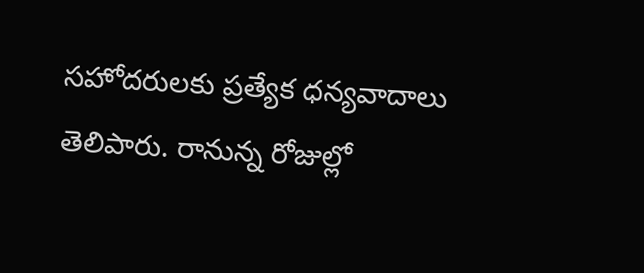సహోదరులకు ప్రత్యేక ధన్యవాదాలు తెలిపారు. రానున్న రోజుల్లో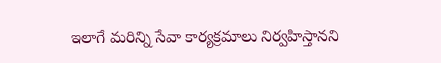ఇలాగే మరిన్ని సేవా కార్యక్రమాలు నిర్వహిస్తానని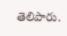తెలిపారు.